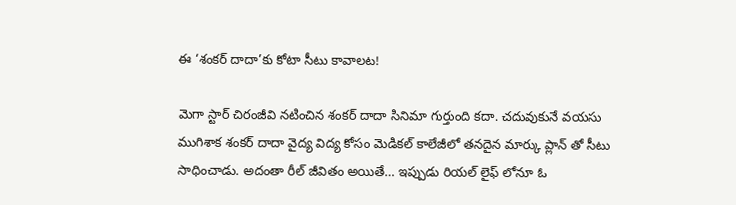ఈ ‘శంకర్ దాదా’కు కోటా సీటు కావాలట!

మెగా స్టార్ చిరంజీవి నటించిన శంకర్ దాదా సినిమా గుర్తుంది కదా. చదువుకునే వయసు ముగిశాక శంకర్ దాదా వైద్య విద్య కోసం మెడికల్ కాలేజీలో తనదైన మార్కు ప్లాన్ తో సీటు సాధించాడు. అదంతా రీల్ జీవితం అయితే… ఇప్పుడు రియల్ లైఫ్ లోనూ ఓ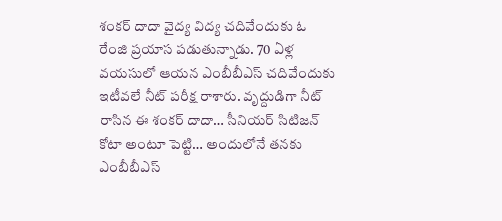శంకర్ దాదా వైద్య విద్య చదివేందుకు ఓ రేంజి ప్రయాస పడుతున్నాడు. 70 ఏళ్ల వయసులో ఆయన ఎంబీబీఎస్ చదివేందుకు ఇటీవలే నీట్ పరీక్ష రాశారు. వృద్దుడిగా నీట్ రాసిన ఈ శంకర్ దాదా… సీనియర్ సిటిజన్ కోటా అంటూ పెట్టి… అందులోనే తనకు ఎంబీబీఎస్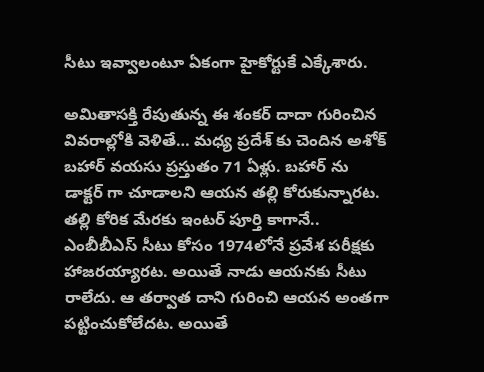సీటు ఇవ్వాలంటూ ఏకంగా హైకోర్టుకే ఎక్కేశారు.

అమితాసక్తి రేపుతున్న ఈ శంకర్ దాదా గురించిన వివరాల్లోకి వెళితే… మధ్య ప్రదేశ్ కు చెందిన అశోక్ బహార్ వయసు ప్రస్తుతం 71 ఏళ్లు. బహార్ ను డాక్టర్ గా చూడాలని ఆయన తల్లి కోరుకున్నారట. తల్లి కోరిక మేరకు ఇంటర్ పూర్తి కాగానే.. ఎంబీబీఎస్ సీటు కోసం 1974లోనే ప్రవేశ పరీక్షకు హాజరయ్యారట. అయితే నాడు ఆయనకు సీటు రాలేదు. ఆ తర్వాత దాని గురించి ఆయన అంతగా పట్టించుకోలేదట. అయితే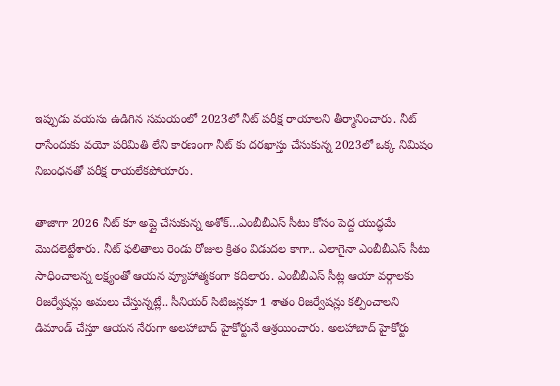ఇప్పుడు వయసు ఉడిగిన సమయంలో 2023లో నీట్ పరీక్ష రాయాలని తీర్మానించారు. నీట్ రాసేందుకు వయో పరిమితి లేని కారణంగా నీట్ కు దరఖాస్తు చేసుకున్న 2023లో ఒక్క నిమిషం నిబంధనతో పరీక్ష రాయలేకపోయారు.

తాజాగా 2026 నీట్ కూ అప్లై చేసుకున్న అశోక్…ఎంబీబీఎస్ సీటు కోసం పెద్ద యుద్ధమే మొదలెట్టేశారు. నీట్ ఫలితాలు రెండు రోజుల క్రితం విడుదల కాగా.. ఎలాగైనా ఎంబీబీఎస్ సీటు సాధించాలన్న లక్ష్యంతో ఆయన వ్యూహాత్మకంగా కదిలారు. ఎంబీబీఎస్ సీట్ల ఆయా వర్గాలకు రిజర్వేషన్లు అమలు చేస్తున్నట్లే.. సీనియర్ సిటిజన్లకూ 1 శాతం రిజర్వేషన్లు కల్పించాలని డిమాండ్ చేస్తూ ఆయన నేరుగా అలహాబాద్ హైకోర్టునే ఆశ్రయించారు. అలహాబాద్ హైకోర్టు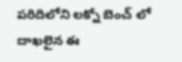పరిదిలోని లక్నో బెంచ్ లో దాఖలైన ఈ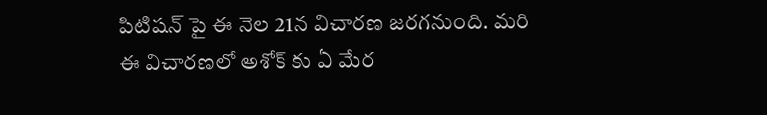పిటిషన్ పై ఈ నెల 21న విచారణ జరగనుంది. మరి ఈ విచారణలో అశోక్ కు ఏ మేర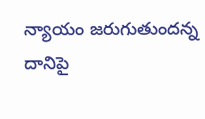న్యాయం జరుగుతుందన్న దానిపై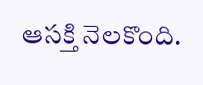ఆసక్తి నెలకొంది.